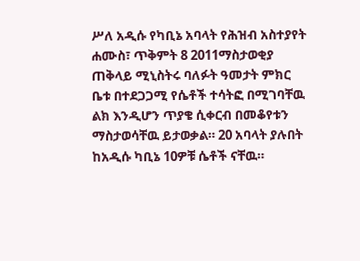ሥለ አዲሱ የካቢኔ አባላት የሕዝብ አስተያየት
ሐሙስ፣ ጥቅምት 8 2011ማስታወቂያ
ጠቅላይ ሚኒስትሩ ባለፉት ዓመታት ምክር ቤቱ በተደጋጋሚ የሴቶች ተሳትፎ በሚገባቸዉ ልክ እንዲሆን ጥያቄ ሲቀርብ በመቆየቱን ማስታወሳቸዉ ይታወቃል። 20 አባላት ያሉበት ከአዲሱ ካቢኔ 10ዎቹ ሴቶች ናቸዉ።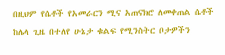በዚህም የሴቶች የአመራርን ሚና አጠናክሮ ለመቀጠል ሴቶች ከሌላ ጊዜ በተለየ ሁኔታ ቁልፍ የሚንስትር ቦታዎችን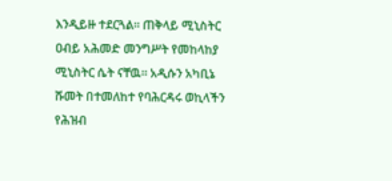እንዲይዙ ተደርጓል። ጠቅላይ ሚኒስትር ዐብይ አሕመድ መንግሥት የመከላከያ ሚኒስትር ሴት ናቸዉ። አዲሱን አካቢኔ ሹመት በተመለከተ የባሕርዳሩ ወኪላችን የሕዝብ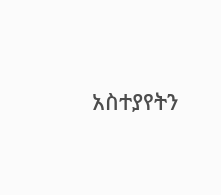አስተያየትን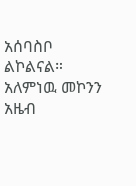አሰባስቦ ልኮልናል።
አለምነዉ መኮንን
አዜብ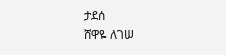ታደሰ
ሸዋዬ ለገሠ